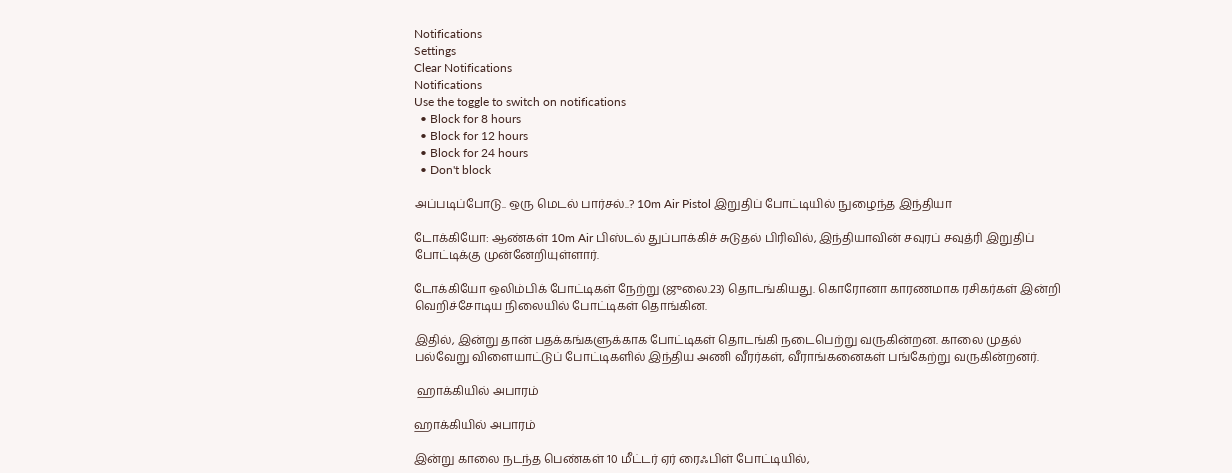Notifications
Settings
Clear Notifications
Notifications
Use the toggle to switch on notifications
  • Block for 8 hours
  • Block for 12 hours
  • Block for 24 hours
  • Don't block

அப்படிப்போடு.. ஒரு மெடல் பார்சல்..? 10m Air Pistol இறுதிப் போட்டியில் நுழைந்த இந்தியா

டோக்கியோ: ஆண்கள் 10m Air பிஸ்டல் துப்பாக்கிச் சுடுதல் பிரிவில், இந்தியாவின் சவுரப் சவுத்ரி இறுதிப் போட்டிக்கு முன்னேறியுள்ளார்.

டோக்கியோ ஒலிம்பிக் போட்டிகள் நேற்று (ஜுலை.23) தொடங்கியது. கொரோனா காரணமாக ரசிகர்கள் இன்றி வெறிச்சோடிய நிலையில் போட்டிகள் தொங்கின.

இதில், இன்று தான் பதக்கங்களுக்காக போட்டிகள் தொடங்கி நடைபெற்று வருகின்றன. காலை முதல் பல்வேறு விளையாட்டுப் போட்டிகளில் இந்திய அணி வீரர்கள், வீராங்கனைகள் பங்கேற்று வருகின்றனர்.

 ஹாக்கியில் அபாரம்

ஹாக்கியில் அபாரம்

இன்று காலை நடந்த பெண்கள் 10 மீட்டர் ஏர் ரைஃபிள் போட்டியில்,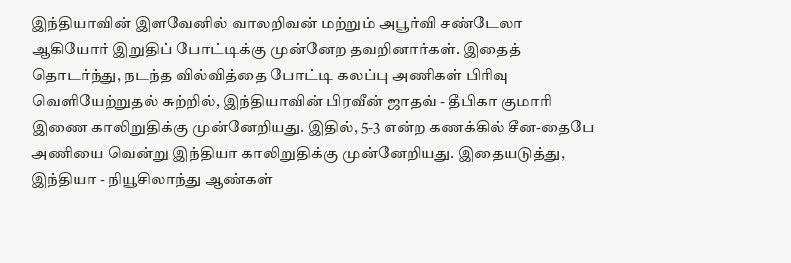இந்தியாவின் இளவேனில் வாலறிவன் மற்றும் அபூர்வி சண்டேலா ஆகியோர் இறுதிப் போட்டிக்கு முன்னேற தவறினார்கள். இதைத் தொடர்ந்து, நடந்த வில்வித்தை போட்டி கலப்பு அணிகள் பிரிவு வெளியேற்றுதல் சுற்றில், இந்தியாவின் பிரவீன் ஜாதவ் - தீபிகா குமாரி இணை காலிறுதிக்கு முன்னேறியது. இதில், 5-3 என்ற கணக்கில் சீன-தைபே அணியை வென்று இந்தியா காலிறுதிக்கு முன்னேறியது. இதையடுத்து, இந்தியா - நியூசிலாந்து ஆண்கள்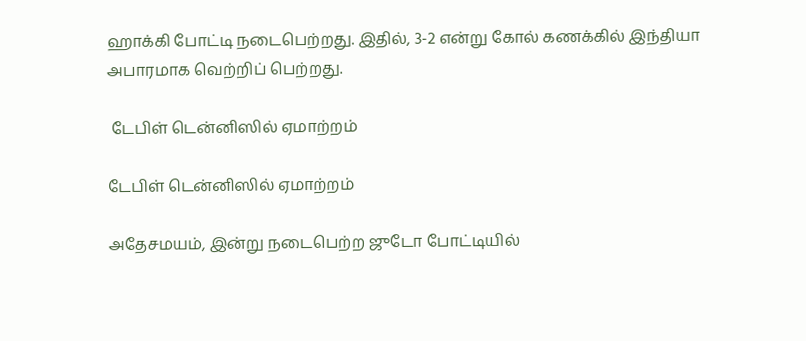ஹாக்கி போட்டி நடைபெற்றது. இதில், 3-2 என்று கோல் கணக்கில் இந்தியா அபாரமாக வெற்றிப் பெற்றது.

 டேபிள் டென்னிஸில் ஏமாற்றம்

டேபிள் டென்னிஸில் ஏமாற்றம்

அதேசமயம், இன்று நடைபெற்ற ஜுடோ போட்டியில்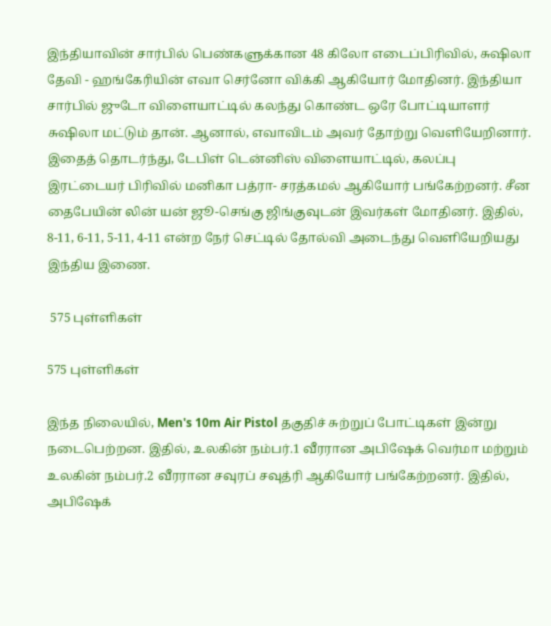இந்தியாவின் சார்பில் பெண்களுக்கான 48 கிலோ எடைப்பிரிவில், சுஷிலா தேவி - ஹங்கேரியின் எவா செர்னோ விக்கி ஆகியோர் மோதினர். இந்தியா சார்பில் ஜுடோ விளையாட்டில் கலந்து கொண்ட ஒரே போட்டியாளர் சுஷிலா மட்டும் தான். ஆனால், எவாவிடம் அவர் தோற்று வெளியேறினார். இதைத் தொடர்ந்து, டேபிள் டென்னிஸ் விளையாட்டில், கலப்பு இரட்டையர் பிரிவில் மனிகா பத்ரா- சரத்கமல் ஆகியோர் பங்கேற்றனர். சீன தைபேயின் லின் யன் ஜூ-செங்கு ஜிங்குவுடன் இவர்கள் மோதினர். இதில், 8-11, 6-11, 5-11, 4-11 என்ற நேர் செட்டில் தோல்வி அடைந்து வெளியேறியது இந்திய இணை.

 575 புள்ளிகள்

575 புள்ளிகள்

இந்த நிலையில், Men's 10m Air Pistol தகுதிச் சுற்றுப் போட்டிகள் இன்று நடைபெற்றன. இதில், உலகின் நம்பர்.1 வீரரான அபிஷேக் வெர்மா மற்றும் உலகின் நம்பர்.2 வீரரான சவுரப் சவுத்ரி ஆகியோர் பங்கேற்றனர். இதில், அபிஷேக்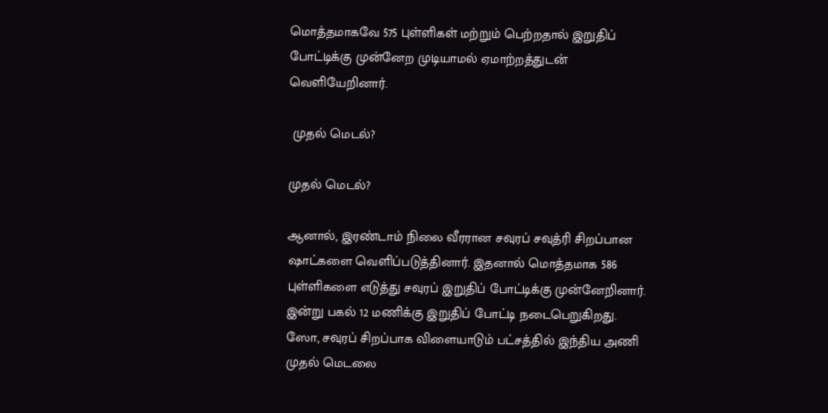மொத்தமாகவே 575 புள்ளிகள் மற்றும் பெற்றதால் இறுதிப் போட்டிக்கு முன்னேற முடியாமல் ஏமாற்றத்துடன் வெளியேறினார்.

 முதல் மெடல்?

முதல் மெடல்?

ஆனால், இரண்டாம் நிலை வீரரான சவுரப் சவுத்ரி சிறப்பான ஷாட்களை வெளிப்படுத்தினார். இதனால் மொத்தமாக 586 புள்ளிகளை எடுத்து சவுரப் இறுதிப் போட்டிக்கு முன்னேறினார். இன்று பகல் 12 மணிக்கு இறுதிப் போட்டி நடைபெறுகிறது. ஸோ, சவுரப் சிறப்பாக விளையாடும் பட்சத்தில் இந்திய அணி முதல் மெடலை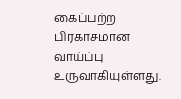கைப்பற்ற பிரகாசமான வாய்ப்பு உருவாகியுள்ளது.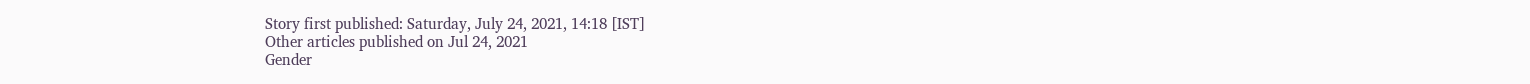Story first published: Saturday, July 24, 2021, 14:18 [IST]
Other articles published on Jul 24, 2021
Gender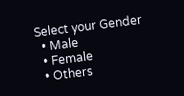Select your Gender
  • Male
  • Female
  • Others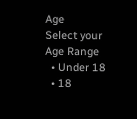Age
Select your Age Range
  • Under 18
  • 18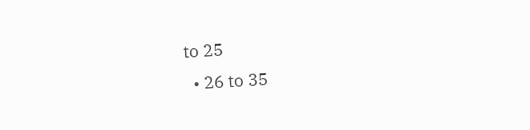to 25
  • 26 to 35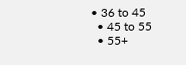• 36 to 45
  • 45 to 55
  • 55+